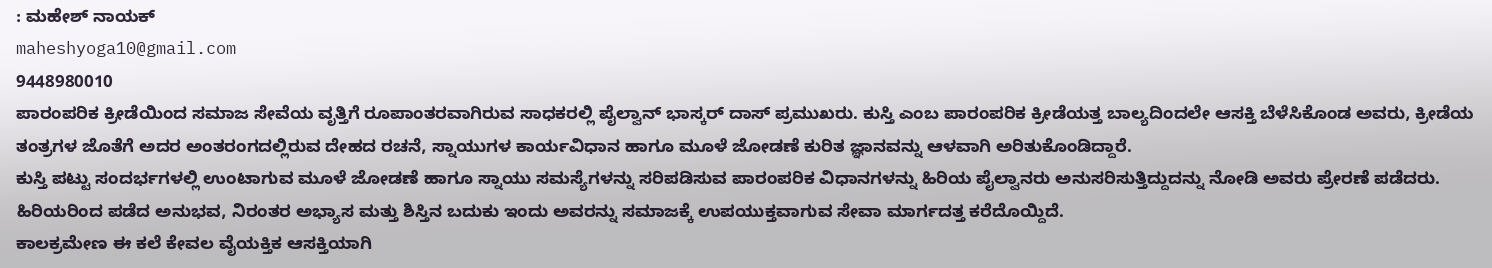: ಮಹೇಶ್ ನಾಯಕ್
maheshyoga10@gmail.com
9448980010
ಪಾರಂಪರಿಕ ಕ್ರೀಡೆಯಿಂದ ಸಮಾಜ ಸೇವೆಯ ವೃತ್ತಿಗೆ ರೂಪಾಂತರವಾಗಿರುವ ಸಾಧಕರಲ್ಲಿ ಪೈಲ್ವಾನ್ ಭಾಸ್ಕರ್ ದಾಸ್ ಪ್ರಮುಖರು. ಕುಸ್ತಿ ಎಂಬ ಪಾರಂಪರಿಕ ಕ್ರೀಡೆಯತ್ತ ಬಾಲ್ಯದಿಂದಲೇ ಆಸಕ್ತಿ ಬೆಳೆಸಿಕೊಂಡ ಅವರು, ಕ್ರೀಡೆಯ ತಂತ್ರಗಳ ಜೊತೆಗೆ ಅದರ ಅಂತರಂಗದಲ್ಲಿರುವ ದೇಹದ ರಚನೆ, ಸ್ನಾಯುಗಳ ಕಾರ್ಯವಿಧಾನ ಹಾಗೂ ಮೂಳೆ ಜೋಡಣೆ ಕುರಿತ ಜ್ಞಾನವನ್ನು ಆಳವಾಗಿ ಅರಿತುಕೊಂಡಿದ್ದಾರೆ.
ಕುಸ್ತಿ ಪಟ್ಟು ಸಂದರ್ಭಗಳಲ್ಲಿ ಉಂಟಾಗುವ ಮೂಳೆ ಜೋಡಣೆ ಹಾಗೂ ಸ್ನಾಯು ಸಮಸ್ಯೆಗಳನ್ನು ಸರಿಪಡಿಸುವ ಪಾರಂಪರಿಕ ವಿಧಾನಗಳನ್ನು ಹಿರಿಯ ಪೈಲ್ವಾನರು ಅನುಸರಿಸುತ್ತಿದ್ದುದನ್ನು ನೋಡಿ ಅವರು ಪ್ರೇರಣೆ ಪಡೆದರು. ಹಿರಿಯರಿಂದ ಪಡೆದ ಅನುಭವ, ನಿರಂತರ ಅಭ್ಯಾಸ ಮತ್ತು ಶಿಸ್ತಿನ ಬದುಕು ಇಂದು ಅವರನ್ನು ಸಮಾಜಕ್ಕೆ ಉಪಯುಕ್ತವಾಗುವ ಸೇವಾ ಮಾರ್ಗದತ್ತ ಕರೆದೊಯ್ದಿದೆ.
ಕಾಲಕ್ರಮೇಣ ಈ ಕಲೆ ಕೇವಲ ವೈಯಕ್ತಿಕ ಆಸಕ್ತಿಯಾಗಿ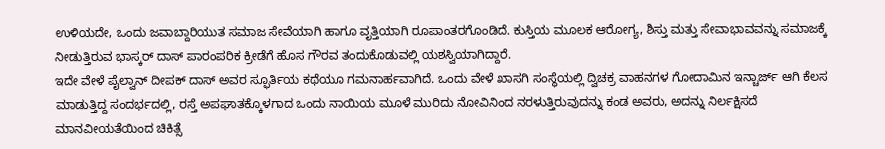ಉಳಿಯದೇ, ಒಂದು ಜವಾಬ್ದಾರಿಯುತ ಸಮಾಜ ಸೇವೆಯಾಗಿ ಹಾಗೂ ವೃತ್ತಿಯಾಗಿ ರೂಪಾಂತರಗೊಂಡಿದೆ. ಕುಸ್ತಿಯ ಮೂಲಕ ಆರೋಗ್ಯ, ಶಿಸ್ತು ಮತ್ತು ಸೇವಾಭಾವವನ್ನು ಸಮಾಜಕ್ಕೆ ನೀಡುತ್ತಿರುವ ಭಾಸ್ಕರ್ ದಾಸ್ ಪಾರಂಪರಿಕ ಕ್ರೀಡೆಗೆ ಹೊಸ ಗೌರವ ತಂದುಕೊಡುವಲ್ಲಿ ಯಶಸ್ವಿಯಾಗಿದ್ದಾರೆ.
ಇದೇ ವೇಳೆ ಪೈಲ್ವಾನ್ ದೀಪಕ್ ದಾಸ್ ಅವರ ಸ್ಫೂರ್ತಿಯ ಕಥೆಯೂ ಗಮನಾರ್ಹವಾಗಿದೆ. ಒಂದು ವೇಳೆ ಖಾಸಗಿ ಸಂಸ್ಥೆಯಲ್ಲಿ ದ್ವಿಚಕ್ರ ವಾಹನಗಳ ಗೋದಾಮಿನ ಇನ್ಚಾರ್ಜ್ ಆಗಿ ಕೆಲಸ ಮಾಡುತ್ತಿದ್ದ ಸಂದರ್ಭದಲ್ಲಿ, ರಸ್ತೆ ಅಪಘಾತಕ್ಕೊಳಗಾದ ಒಂದು ನಾಯಿಯ ಮೂಳೆ ಮುರಿದು ನೋವಿನಿಂದ ನರಳುತ್ತಿರುವುದನ್ನು ಕಂಡ ಅವರು, ಅದನ್ನು ನಿರ್ಲಕ್ಷಿಸದೆ ಮಾನವೀಯತೆಯಿಂದ ಚಿಕಿತ್ಸೆ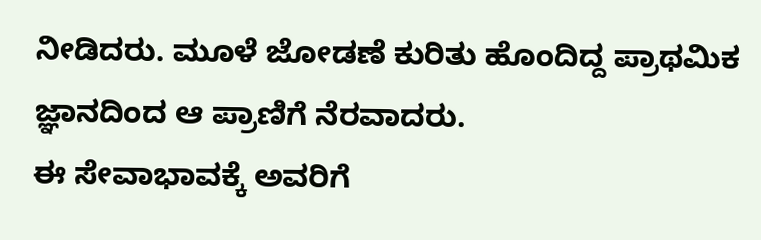ನೀಡಿದರು. ಮೂಳೆ ಜೋಡಣೆ ಕುರಿತು ಹೊಂದಿದ್ದ ಪ್ರಾಥಮಿಕ ಜ್ಞಾನದಿಂದ ಆ ಪ್ರಾಣಿಗೆ ನೆರವಾದರು.
ಈ ಸೇವಾಭಾವಕ್ಕೆ ಅವರಿಗೆ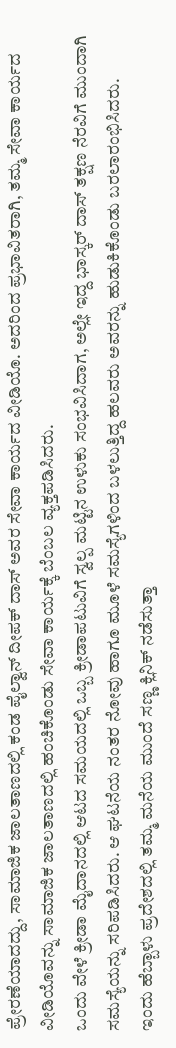ಪ್ರೇರಣೆಯಾದದ್ದು, ಸಾಮಾಜಿಕ ಜಾಲತಾಣದಲ್ಲಿ ಕಂಡ ಪೈಲ್ವಾನ್ ದೀಪಕ್ ದಾಸ್ ಅವರ ಸೇವಾ ಕಾರ್ಯದ ವೀಡಿಯೊ. ಅದರಿಂದ ಪ್ರಭಾವಿತರಾಗಿ, ತಮ್ಮ ಸೇವಾ ಕಾರ್ಯದ ವೀಡಿಯೊವನ್ನು ಸಾಮಾಜಿಕ ಜಾಲತಾಣದಲ್ಲಿ ಹಂಚಿಕೊಂಡು ಸೇವಾ ಕಾರ್ಯಕ್ಕೆ ಬೆಂಬಲ ವ್ಯಕ್ತಪಡಿಸಿದರು.
ಒಂದು ವೇಳೆ ಕ್ರೀಡಾ ಮೈದಾನದಲ್ಲಿ ಆಟದ ಸಮಯದಲ್ಲಿ ಒಬ್ಬ ಕ್ರೀಡಾಪಟುವಿಗೆ ಸ್ವಲ್ಪ ಮಟ್ಟಿನ ಉಳುಕು ಸಂಭವಿಸಿದಾಗ, ಅಲ್ಲೇ ಇದ್ದ ಭಾಸ್ಕರ್ ದಾಸ್ ತಕ್ಷಣ ನೆರವಿಗೆ ಮುಂದಾಗಿ ಸಮಸ್ಯೆಯನ್ನು ಸರಿಪಡಿಸಿದರು. ಆ ಘಟನೆಯ ನಂತರ ನೋವು ಹಾಗೂ ಮೂಳೆ ಸಮಸ್ಯೆಗಳಿಂದ ಬಳಲುತ್ತಿದ್ದ ಹಲವರು ಅವರನ್ನು ಹುಡುಕಿಕೊಂಡು ಬರಲಾರಂಭಿಸಿದರು.
ಇಂದು ಹೆಬ್ಬಾಳು ಪ್ರದೇಶದಲ್ಲಿ ತಮ್ಮ ಮನೆಯ ಮುಂದೆ ಸಣ್ಣ ಕ್ಲಿನಿಕ್ ನಡೆಸುತ್ತಾ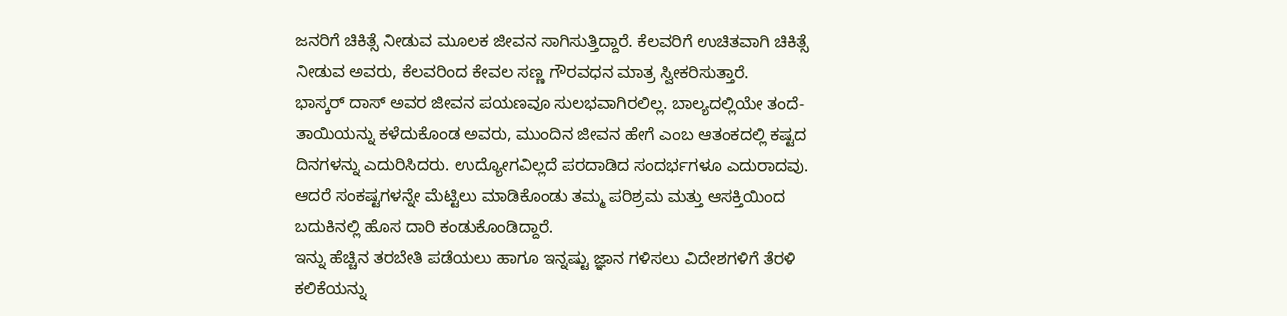ಜನರಿಗೆ ಚಿಕಿತ್ಸೆ ನೀಡುವ ಮೂಲಕ ಜೀವನ ಸಾಗಿಸುತ್ತಿದ್ದಾರೆ. ಕೆಲವರಿಗೆ ಉಚಿತವಾಗಿ ಚಿಕಿತ್ಸೆ ನೀಡುವ ಅವರು, ಕೆಲವರಿಂದ ಕೇವಲ ಸಣ್ಣ ಗೌರವಧನ ಮಾತ್ರ ಸ್ವೀಕರಿಸುತ್ತಾರೆ.
ಭಾಸ್ಕರ್ ದಾಸ್ ಅವರ ಜೀವನ ಪಯಣವೂ ಸುಲಭವಾಗಿರಲಿಲ್ಲ. ಬಾಲ್ಯದಲ್ಲಿಯೇ ತಂದೆ-ತಾಯಿಯನ್ನು ಕಳೆದುಕೊಂಡ ಅವರು, ಮುಂದಿನ ಜೀವನ ಹೇಗೆ ಎಂಬ ಆತಂಕದಲ್ಲಿ ಕಷ್ಟದ ದಿನಗಳನ್ನು ಎದುರಿಸಿದರು. ಉದ್ಯೋಗವಿಲ್ಲದೆ ಪರದಾಡಿದ ಸಂದರ್ಭಗಳೂ ಎದುರಾದವು. ಆದರೆ ಸಂಕಷ್ಟಗಳನ್ನೇ ಮೆಟ್ಟಿಲು ಮಾಡಿಕೊಂಡು ತಮ್ಮ ಪರಿಶ್ರಮ ಮತ್ತು ಆಸಕ್ತಿಯಿಂದ ಬದುಕಿನಲ್ಲಿ ಹೊಸ ದಾರಿ ಕಂಡುಕೊಂಡಿದ್ದಾರೆ.
ಇನ್ನು ಹೆಚ್ಚಿನ ತರಬೇತಿ ಪಡೆಯಲು ಹಾಗೂ ಇನ್ನಷ್ಟು ಜ್ಞಾನ ಗಳಿಸಲು ವಿದೇಶಗಳಿಗೆ ತೆರಳಿ ಕಲಿಕೆಯನ್ನು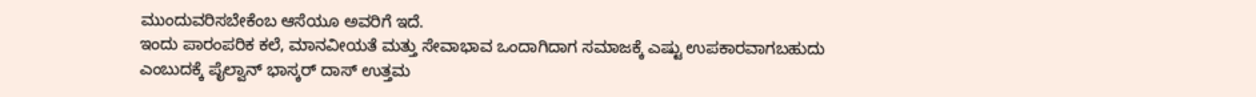ಮುಂದುವರಿಸಬೇಕೆಂಬ ಆಸೆಯೂ ಅವರಿಗೆ ಇದೆ.
ಇಂದು ಪಾರಂಪರಿಕ ಕಲೆ, ಮಾನವೀಯತೆ ಮತ್ತು ಸೇವಾಭಾವ ಒಂದಾಗಿದಾಗ ಸಮಾಜಕ್ಕೆ ಎಷ್ಟು ಉಪಕಾರವಾಗಬಹುದು ಎಂಬುದಕ್ಕೆ ಪೈಲ್ವಾನ್ ಭಾಸ್ಕರ್ ದಾಸ್ ಉತ್ತಮ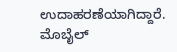ಉದಾಹರಣೆಯಾಗಿದ್ದಾರೆ.
ಮೊಬೈಲ್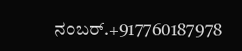ನಂಬರ್.+917760187978